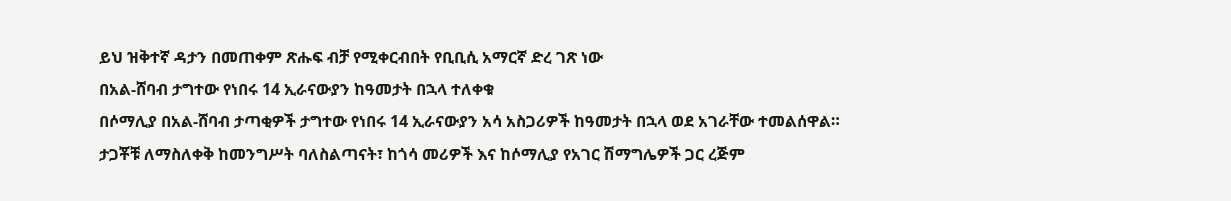ይህ ዝቅተኛ ዳታን በመጠቀም ጽሑፍ ብቻ የሚቀርብበት የቢቢሲ አማርኛ ድረ ገጽ ነው
በአል-ሸባብ ታግተው የነበሩ 14 ኢራናውያን ከዓመታት በኋላ ተለቀቁ
በሶማሊያ በአል-ሸባብ ታጣቂዎች ታግተው የነበሩ 14 ኢራናውያን አሳ አስጋሪዎች ከዓመታት በኋላ ወደ አገራቸው ተመልሰዋል።
ታጋቾቹ ለማስለቀቅ ከመንግሥት ባለስልጣናት፣ ከጎሳ መሪዎች እና ከሶማሊያ የአገር ሽማግሌዎች ጋር ረጅም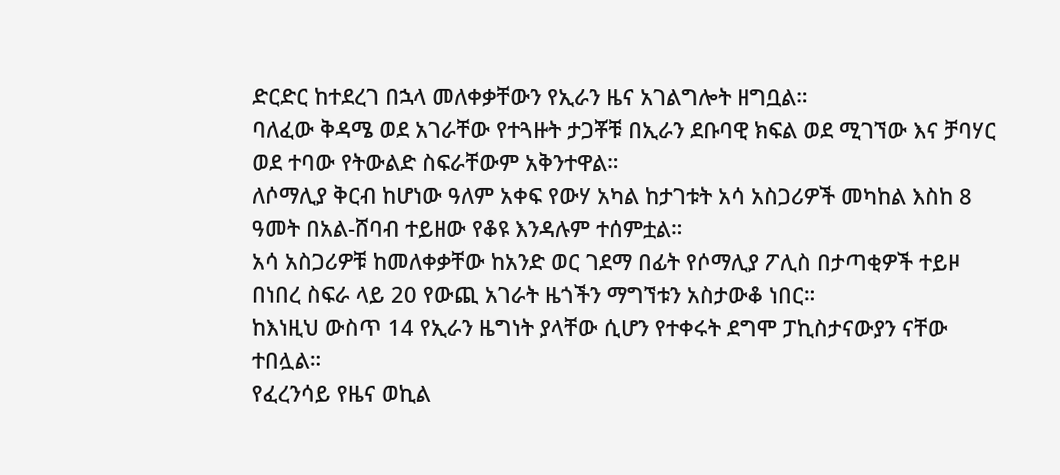ድርድር ከተደረገ በኋላ መለቀቃቸውን የኢራን ዜና አገልግሎት ዘግቧል።
ባለፈው ቅዳሜ ወደ አገራቸው የተጓዙት ታጋቾቹ በኢራን ደቡባዊ ክፍል ወደ ሚገኘው እና ቻባሃር ወደ ተባው የትውልድ ስፍራቸውም አቅንተዋል።
ለሶማሊያ ቅርብ ከሆነው ዓለም አቀፍ የውሃ አካል ከታገቱት አሳ አስጋሪዎች መካከል እስከ 8 ዓመት በአል-ሸባብ ተይዘው የቆዩ እንዳሉም ተሰምቷል።
አሳ አስጋሪዎቹ ከመለቀቃቸው ከአንድ ወር ገደማ በፊት የሶማሊያ ፖሊስ በታጣቂዎች ተይዞ በነበረ ስፍራ ላይ 20 የውጪ አገራት ዜጎችን ማግኘቱን አስታውቆ ነበር።
ከእነዚህ ውስጥ 14 የኢራን ዜግነት ያላቸው ሲሆን የተቀሩት ደግሞ ፓኪስታናውያን ናቸው ተበሏል።
የፈረንሳይ የዜና ወኪል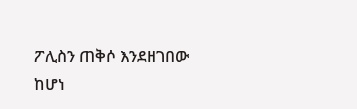ፖሊስን ጠቅሶ እንደዘገበው ከሆነ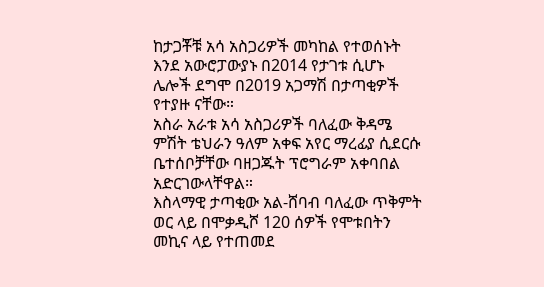ከታጋቾቹ አሳ አስጋሪዎች መካከል የተወሰኑት እንደ አውሮፓውያኑ በ2014 የታገቱ ሲሆኑ ሌሎች ደግሞ በ2019 አጋማሽ በታጣቂዎች የተያዙ ናቸው።
አስራ አራቱ አሳ አስጋሪዎች ባለፈው ቅዳሜ ምሽት ቴህራን ዓለም አቀፍ አየር ማረፊያ ሲደርሱ ቤተሰቦቻቸው ባዘጋጁት ፕሮግራም አቀባበል አድርገውላቸዋል።
እስላማዊ ታጣቂው አል-ሸባብ ባለፈው ጥቅምት ወር ላይ በሞቃዲሾ 120 ሰዎች የሞቱበትን መኪና ላይ የተጠመደ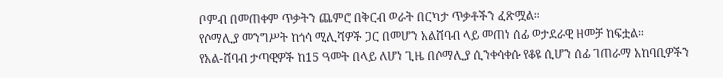ቦምብ በመጠቀም ጥቃትን ጨምሮ በቅርብ ወራት በርካታ ጥቃቶችን ፈጽሟል።
የሶማሊያ መንግሥት ከጎሳ ሚሊሻዎች ጋር በመሆን አልሸባብ ላይ መጠነ ሰፊ ወታደራዊ ዘመቻ ከፍቷል።
የአል-ሸባብ ታጣዊዎች ከ15 ዓመት በላይ ለሆነ ጊዜ በሶማሊያ ሲንቀሳቀሱ የቆዩ ሲሆን ሰፊ ገጠራማ አከባቢዎችን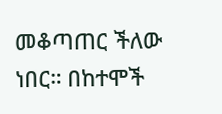መቆጣጠር ችለው ነበር። በከተሞች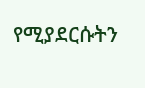የሚያደርሱትን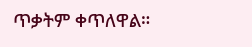ጥቃትም ቀጥለዋል።